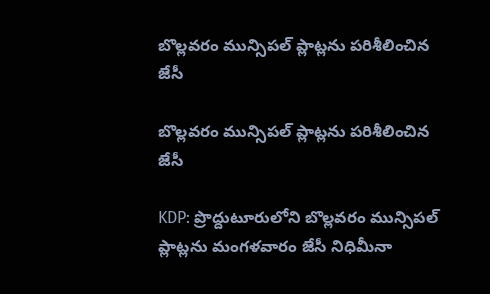బొల్లవరం మున్సిపల్ ప్లాట్లను పరిశీలించిన జేసీ

బొల్లవరం మున్సిపల్ ప్లాట్లను పరిశీలించిన జేసీ

KDP: ప్రొద్దుటూరులోని బొల్లవరం మున్సిపల్ ప్లాట్లను మంగళవారం జేసీ నిధిమీనా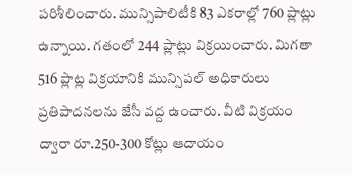పరిశీలించారు. మున్సిపాలిటీకి 83 ఎకరాల్లో 760 ప్లాట్లు ఉన్నాయి. గతంలో 244 ప్లాట్లు విక్రయించారు. మిగతా 516 ప్లాట్ల విక్రయానికి మున్సిపల్ అధికారులు ప్రతిపాదనలను జేసీ వద్ద ఉంచారు. వీటి విక్రయం ద్వారా రూ.250-300 కోట్లు ఆదాయం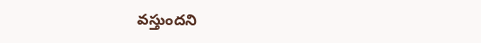వస్తుందని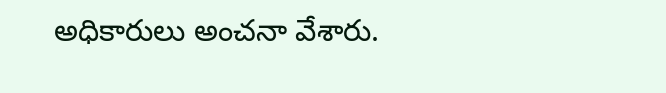అధికారులు అంచనా వేశారు.